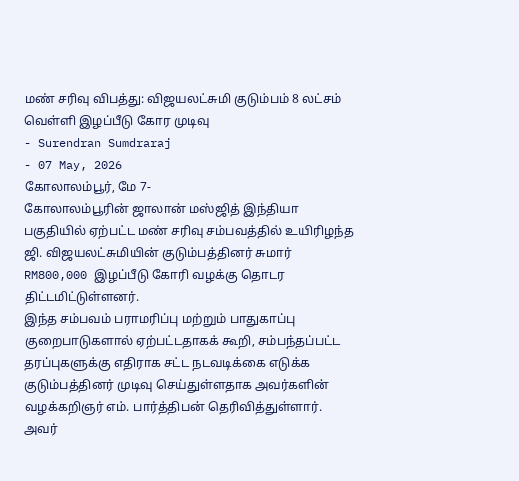மண் சரிவு விபத்து: விஜயலட்சுமி குடும்பம் 8 லட்சம் வெள்ளி இழப்பீடு கோர முடிவு
- Surendran Sumdraraj
- 07 May, 2026
கோலாலம்பூர், மே 7-
கோலாலம்பூரின் ஜாலான் மஸ்ஜித் இந்தியா பகுதியில் ஏற்பட்ட மண் சரிவு சம்பவத்தில் உயிரிழந்த ஜி. விஜயலட்சுமியின் குடும்பத்தினர் சுமார் RM800,000 இழப்பீடு கோரி வழக்கு தொடர திட்டமிட்டுள்ளனர்.
இந்த சம்பவம் பராமரிப்பு மற்றும் பாதுகாப்பு குறைபாடுகளால் ஏற்பட்டதாகக் கூறி, சம்பந்தப்பட்ட தரப்புகளுக்கு எதிராக சட்ட நடவடிக்கை எடுக்க குடும்பத்தினர் முடிவு செய்துள்ளதாக அவர்களின் வழக்கறிஞர் எம். பார்த்திபன் தெரிவித்துள்ளார்.
அவர்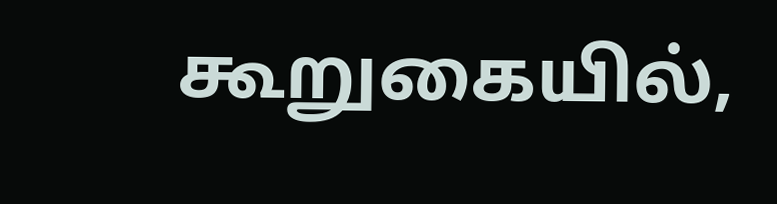கூறுகையில்,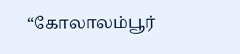“கோலாலம்பூர்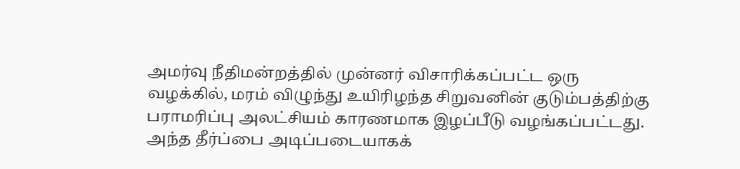அமர்வு நீதிமன்றத்தில் முன்னர் விசாரிக்கப்பட்ட ஒரு வழக்கில், மரம் விழுந்து உயிரிழந்த சிறுவனின் குடும்பத்திற்கு பராமரிப்பு அலட்சியம் காரணமாக இழப்பீடு வழங்கப்பட்டது. அந்த தீர்ப்பை அடிப்படையாகக்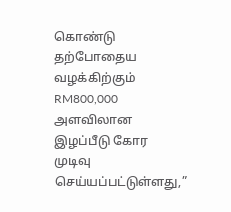கொண்டு தற்போதைய வழக்கிற்கும் RM800,000 அளவிலான இழப்பீடு கோர முடிவு செய்யப்பட்டுள்ளது,”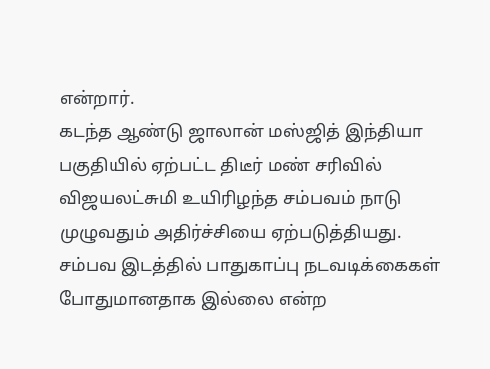என்றார்.
கடந்த ஆண்டு ஜாலான் மஸ்ஜித் இந்தியா பகுதியில் ஏற்பட்ட திடீர் மண் சரிவில் விஜயலட்சுமி உயிரிழந்த சம்பவம் நாடு முழுவதும் அதிர்ச்சியை ஏற்படுத்தியது. சம்பவ இடத்தில் பாதுகாப்பு நடவடிக்கைகள் போதுமானதாக இல்லை என்ற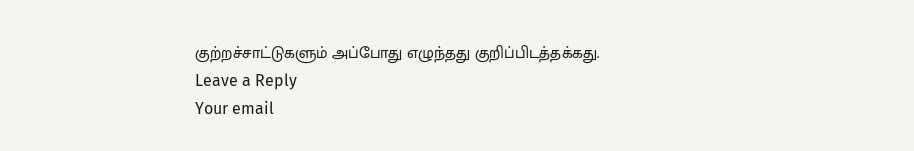குற்றச்சாட்டுகளும் அப்போது எழுந்தது குறிப்பிடத்தக்கது.
Leave a Reply
Your email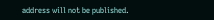address will not be published.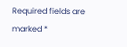Required fields are marked *